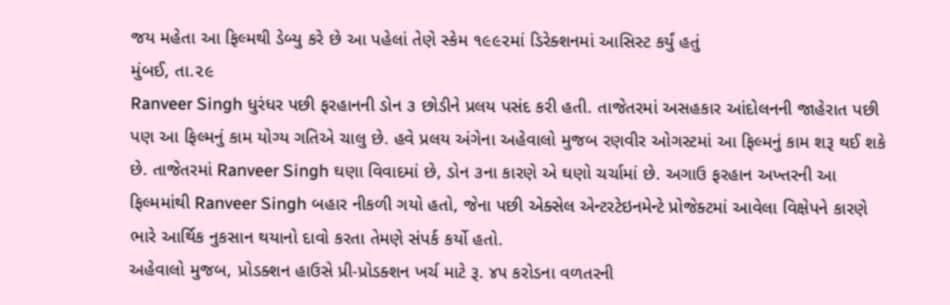જય મહેતા આ ફિલ્મથી ડેબ્યુ કરે છે આ પહેલાં તેણે સ્કેમ ૧૯૯૨માં ડિરેક્શનમાં આસિસ્ટ કર્યું હતું
મુંબઈ, તા.૨૯
Ranveer Singh ધુરંધર પછી ફરહાનની ડોન ૩ છોડીને પ્રલય પસંદ કરી હતી. તાજેતરમાં અસહકાર આંદોલનની જાહેરાત પછી પણ આ ફિલ્મનું કામ યોગ્ય ગતિએ ચાલુ છે. હવે પ્રલય અંગેના અહેવાલો મુજબ રણવીર ઓગસ્ટમાં આ ફિલ્મનું કામ શરૂ થઈ શકે છે. તાજેતરમાં Ranveer Singh ઘણા વિવાદમાં છે, ડોન ૩ના કારણે એ ઘણો ચર્ચામાં છે. અગાઉ ફરહાન અખ્તરની આ ફિલ્મમાંથી Ranveer Singh બહાર નીકળી ગયો હતો, જેના પછી એક્સેલ એન્ટરટેઇનમેન્ટે પ્રોજેક્ટમાં આવેલા વિક્ષેપને કારણે ભારે આર્થિક નુકસાન થયાનો દાવો કરતા તેમણે સંપર્ક કર્યો હતો.
અહેવાલો મુજબ, પ્રોડક્શન હાઉસે પ્રી-પ્રોડક્શન ખર્ચ માટે રૂ. ૪૫ કરોડના વળતરની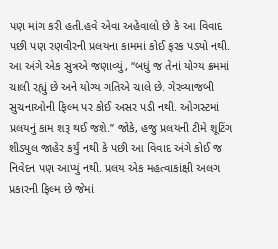પણ માંગ કરી હતી.હવે એવા અહેવાલો છે કે આ વિવાદ પછી પણ રણવીરની પ્રલયના કામમાં કોઈ ફરક પડ્યો નથી. આ અંગે એક સુત્રએ જણાવ્યું, “બધું જ તેનાં યોગ્ય ક્રમમાં ચાલી રહ્યું છે અને યોગ્ય ગતિએ ચાલે છે. ગેરવ્યાજબી સુચનાઓની ફિલ્મ પર કોઈ અસર પડી નથી. ઓગસ્ટમાં પ્રલયનું કામ શરૂ થઈ જશે.” જોકે, હજુ પ્રલયની ટીમે શૂટિંગ શીડ્યુલ જાહેર કર્યું નથી કે પછી આ વિવાદ અંગે કોઈ જ નિવેદન પણ આપ્યું નથી. પ્રલય એક મહત્વાકાંક્ષી અલગ પ્રકારની ફિલ્મ છે જેમાં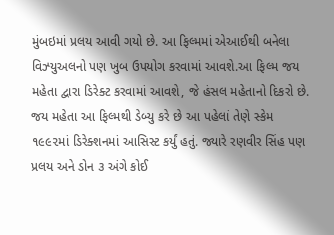મુંબઇમાં પ્રલય આવી ગયો છે. આ ફિલ્મમાં એઆઈથી બનેલા વિઝ્યુઅલનો પણ ખુબ ઉપયોગ કરવામાં આવશે.આ ફિલ્મ જય મહેતા દ્વારા ડિરેક્ટ કરવામાં આવશે, જે હંસલ મહેતાનો દિકરો છે. જય મહેતા આ ફિલ્મથી ડેબ્યુ કરે છે આ પહેલાં તેણે સ્કેમ ૧૯૯૨માં ડિરેક્શનમાં આસિસ્ટ કર્યું હતું. જ્યારે રણવીર સિંહ પણ પ્રલય અને ડોન ૩ અંગે કોઈ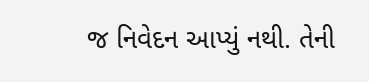જ નિવેદન આપ્યું નથી. તેની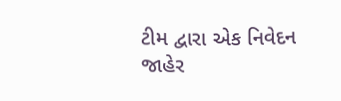ટીમ દ્વારા એક નિવેદન જાહેર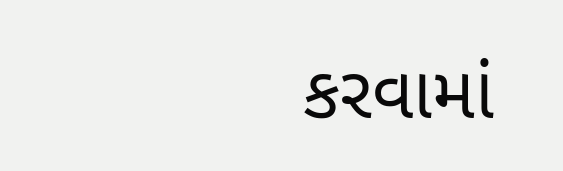કરવામાં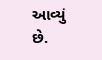આવ્યું છે.